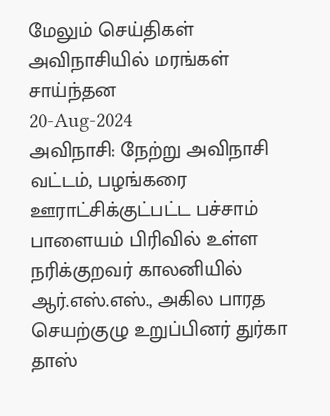மேலும் செய்திகள்
அவிநாசியில் மரங்கள் சாய்ந்தன
20-Aug-2024
அவிநாசி: நேற்று அவிநாசி வட்டம், பழங்கரை ஊராட்சிக்குட்பட்ட பச்சாம் பாளையம் பிரிவில் உள்ள நரிக்குறவர் காலனியில் ஆர்.எஸ்.எஸ்., அகில பாரத செயற்குழு உறுப்பினர் துர்கா தாஸ்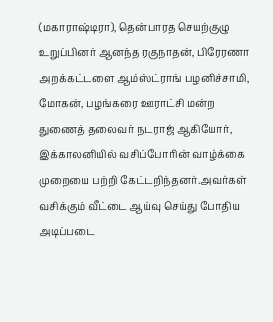(மகாராஷ்டிரா), தென்பாரத செயற்குழு உறுப்பினர் ஆனந்த ரகுநாதன், பிரேரணா அறக்கட்டளை ஆம்ஸ்ட்ராங் பழனிச்சாமி, மோகன், பழங்கரை ஊராட்சி மன்ற துணைத் தலைவர் நடராஜ் ஆகியோர், இக்காலனியில் வசிப்போரின் வாழ்க்கை முறையை பற்றி கேட்டறிந்தனர்.அவர்கள் வசிக்கும் வீட்டை ஆய்வு செய்து போதிய அடிப்படை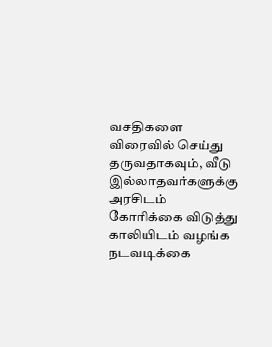வசதிகளை விரைவில் செய்து தருவதாகவும், வீடு இல்லாதவர்களுக்கு அரசிடம் கோரிக்கை விடுத்து காலியிடம் வழங்க நடவடிக்கை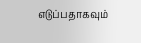எடுப்பதாகவும்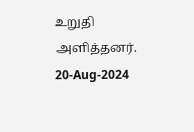உறுதி அளித்தனர்.
20-Aug-2024